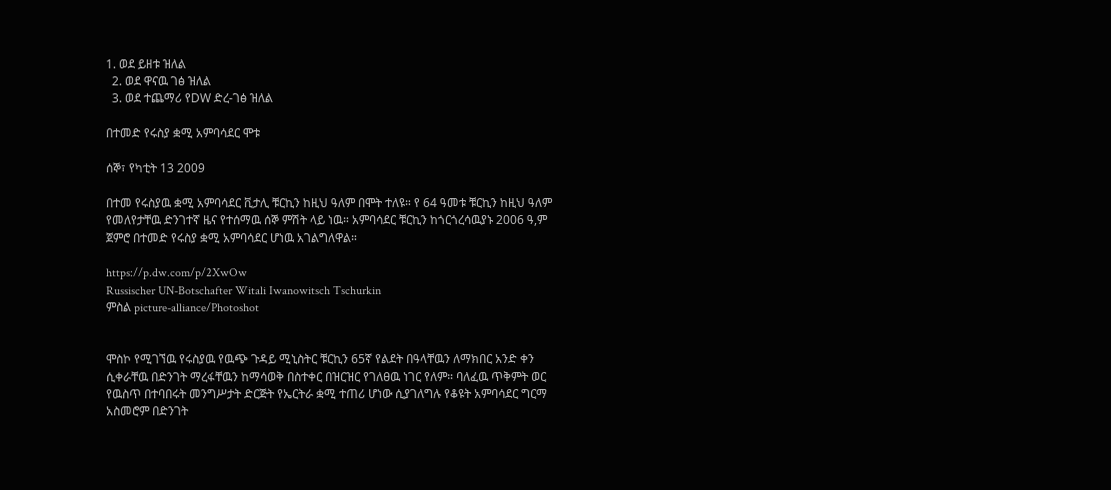1. ወደ ይዘቱ ዝለል
  2. ወደ ዋናዉ ገፅ ዝለል
  3. ወደ ተጨማሪ የDW ድረ-ገፅ ዝለል

በተመድ የሩስያ ቋሚ አምባሳደር ሞቱ

ሰኞ፣ የካቲት 13 2009

በተመ የሩስያዉ ቋሚ አምባሳደር ቪታሊ ቹርኪን ከዚህ ዓለም በሞት ተለዩ። የ 64 ዓመቱ ቹርኪን ከዚህ ዓለም የመለየታቸዉ ድንገተኛ ዜና የተሰማዉ ሰኞ ምሽት ላይ ነዉ። አምባሳደር ቹርኪን ከጎርጎረሳዉያኑ 2006 ዓ,ም ጀምሮ በተመድ የሩስያ ቋሚ አምባሳደር ሆነዉ አገልግለዋል።

https://p.dw.com/p/2XwOw
Russischer UN-Botschafter Witali Iwanowitsch Tschurkin
ምስል picture-alliance/Photoshot


ሞስኮ የሚገኘዉ የሩስያዉ የዉጭ ጉዳይ ሚኒስትር ቹርኪን 65ኛ የልደት በዓላቸዉን ለማክበር አንድ ቀን ሲቀራቸዉ በድንገት ማረፋቸዉን ከማሳወቅ በስተቀር በዝርዝር የገለፀዉ ነገር የለም። ባለፈዉ ጥቅምት ወር የዉስጥ በተባበሩት መንግሥታት ድርጅት የኤርትራ ቋሚ ተጠሪ ሆነው ሲያገለግሉ የቆዩት አምባሳደር ግርማ አስመሮም በድንገት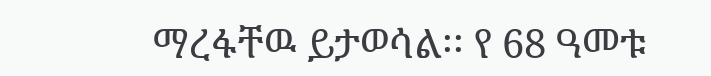ማረፋቸዉ ይታወሳል፡፡ የ 68 ዓመቱ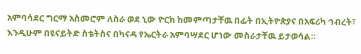አምባሳደር ግርማ አስመሮም ለስራ ወደ ኒው ዮርክ ከመምጣታቸዉ በፊት በኢትዮጵያና በአፍሪካ ኅብረት፣ እንዲሁም በዩናይትድ ስቴትስና በካናዳ የኤርትራ አምባሣደር ሆነው መስራታቸዉ ይታወሳል።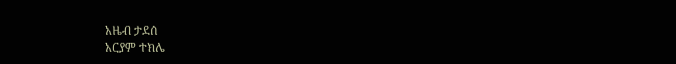አዜብ ታደሰ
አርያም ተክሌ